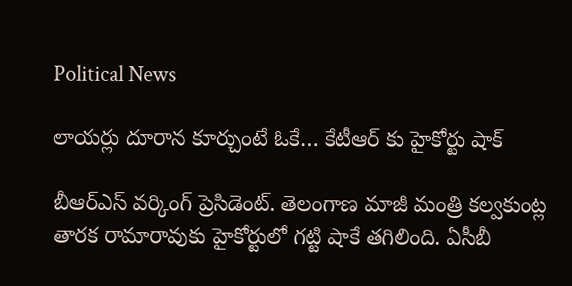Political News

లాయర్లు దూరాన కూర్చుంటే ఓకే… కేటీఆర్ కు హైకోర్టు షాక్

బీఆర్ఎస్ వర్కింగ్ ప్రెసిడెంట్. తెలంగాణ మాజీ మంత్రి కల్వకుంట్ల తారక రామారావుకు హైకోర్టులో గట్టి షాకే తగిలింది. ఏసీబీ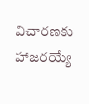విచారణకు హాజరయ్యే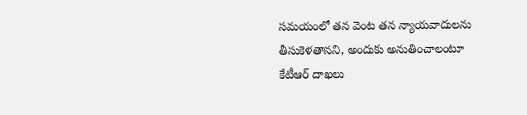సమయంలో తన వెంట తన న్యాయవాదులను తీసుకెళతానని, అందుకు అనుతించాలంటూ కేటీఆర్ దాఖలు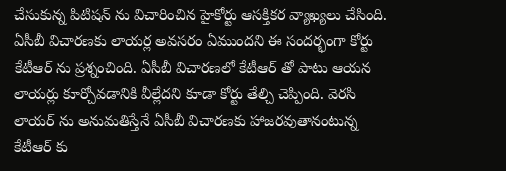చేసుకున్న పిటిషన్ ను విచారించిన హైకోర్టు ఆసక్తికర వ్యాఖ్యలు చేసింది. ఏసీబీ విచారణకు లాయర్ల అవసరం ఏముందని ఈ సందర్భంగా కోర్టు కేటీఆర్ ను ప్రశ్నంచింది. ఏసీబీ విచారణలో కేటీఆర్ తో పాటు ఆయన లాయర్లు కూర్చోవడానికి వీల్లేదని కూడా కోర్టు తేల్చి చెప్పింది. వెరసి లాయర్ ను అనుమతిస్తేనే ఏసీబీ విచారణకు హాజరవుతానంటున్న కేటీఆర్ కు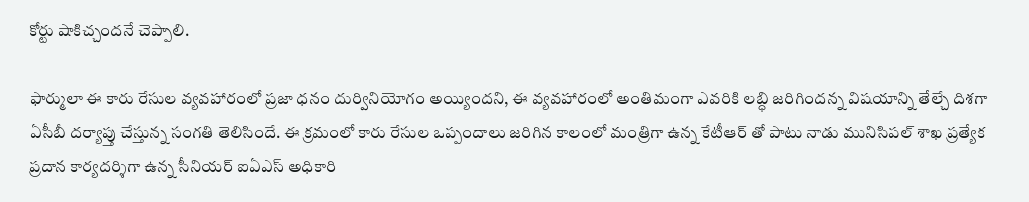కోర్టు షాకిచ్చందనే చెప్పాలి.

ఫార్ములా ఈ కారు రేసుల వ్యవహారంలో ప్రజా ధనం దుర్వినియోగం అయ్యిందని, ఈ వ్యవహారంలో అంతిమంగా ఎవరికి లబ్ధి జరిగిందన్న విషయాన్ని తేల్చే దిశగా ఏసీబీ దర్యాప్తు చేస్తున్న సంగతి తెలిసిందే. ఈ క్రమంలో కారు రేసుల ఒప్పందాలు జరిగిన కాలంలో మంత్రిగా ఉన్న కేటీఆర్ తో పాటు నాడు మునిసిపల్ శాఖ ప్రత్యేక ప్రదాన కార్యదర్శిగా ఉన్న సీనియర్ ఐఏఎస్ అధికారి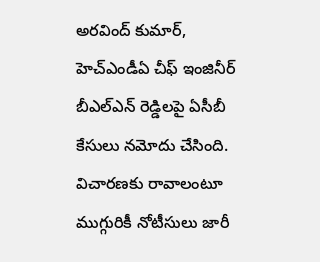అరవింద్ కుమార్, హెచ్ఎండీఏ చీఫ్ ఇంజినీర్ బీఎల్ఎన్ రెడ్డిలపై ఏసీబీ కేసులు నమోదు చేసింది. విచారణకు రావాలంటూ ముగ్గురికీ నోటీసులు జారీ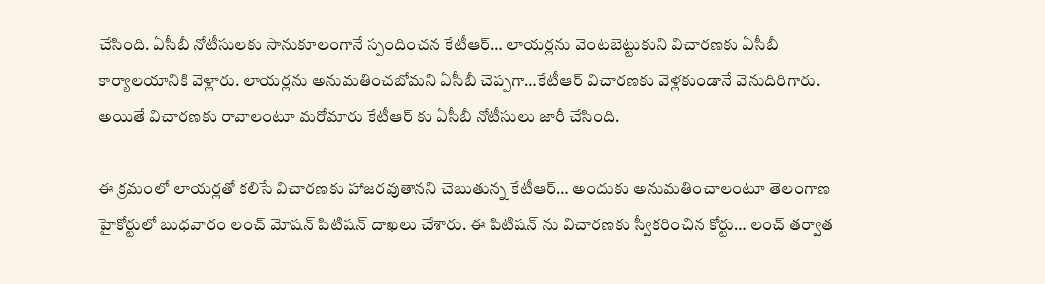చేసింది. ఏసీబీ నోటీసులకు సానుకూలంగానే స్పందించన కేటీఆర్… లాయర్లను వెంటబెట్టుకుని విచారణకు ఏసీబీ కార్యాలయానికి వెళ్లారు. లాయర్లను అనుమతించబోమని ఏసీబీ చెప్పగా…కేటీఆర్ విచారణకు వెళ్లకుండానే వెనుదిరిగారు. అయితే విచారణకు రావాలంటూ మరోమారు కేటీఆర్ కు ఏసీబీ నోటీసులు జారీ చేసింది.

ఈ క్రమంలో లాయర్లతో కలిసే విచారణకు హాజరవుతానని చెబుతున్న కేటీఆర్… అందుకు అనుమతించాలంటూ తెలంగాణ హైకోర్టులో బుధవారం లంచ్ మోషన్ పిటిషన్ దాఖలు చేశారు. ఈ పిటిషన్ ను విచారణకు స్వీకరించిన కోర్టు… లంచ్ తర్వాత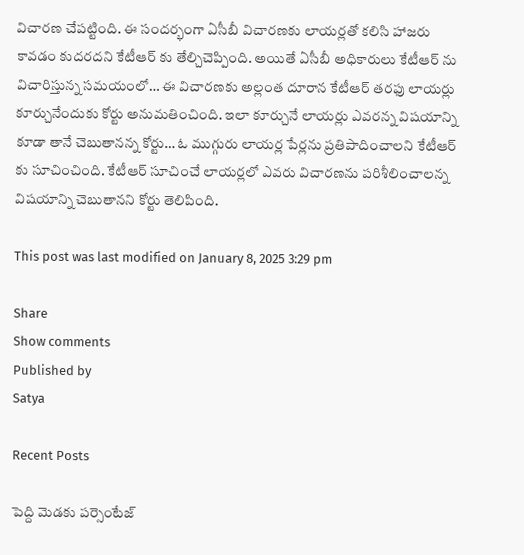విచారణ చేపట్టింది. ఈ సందర్భంగా ఏసీబీ విచారణకు లాయర్లతో కలిసి హాజరు కావడం కుదరదని కేటీఆర్ కు తేల్చిచెప్పింది. అయితే ఏసీబీ అధికారులు కేటీఆర్ ను విచారిస్తున్న సమయంలో… ఈ విచారణకు అల్లంత దూరాన కేటీఆర్ తరఫు లాయర్లు కూర్చునేందుకు కోర్టు అనుమతించింది. ఇలా కూర్చునే లాయర్లు ఎవరన్న విషయాన్ని కూడా తానే చెబుతానన్న కోర్టు… ఓ ముగ్గురు లాయర్ల పేర్లను ప్రతిపాదించాలని కేటీఆర్ కు సూచించింది. కేటీఆర్ సూచించే లాయర్లలో ఎవరు విచారణను పరిశీలించాలన్న విషయాన్ని చెబుతానని కోర్టు తెలిపింది.

This post was last modified on January 8, 2025 3:29 pm

Share
Show comments
Published by
Satya

Recent Posts

పెద్ది మెడకు పర్సెంటేజ్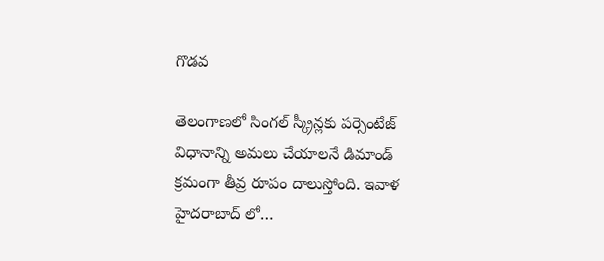గొడవ

తెలంగాణలో సింగల్ స్క్రీన్లకు పర్సెంటేజ్ విధానాన్ని అమలు చేయాలనే డిమాండ్ క్రమంగా తీవ్ర రూపం దాలుస్తోంది. ఇవాళ హైదరాబాద్ లో…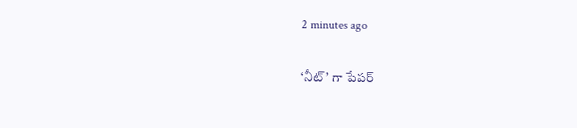2 minutes ago

‘నీట్’ గా పేపర్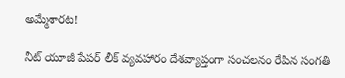అమ్మేశారట!

నీట్ యూజీ పేపర్ లీక్ వ్యవహారం దేశవ్యాప్తంగా సంచలనం రేపిన సంగతి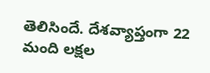తెలిసిందే. దేశవ్యాప్తంగా 22 మంది లక్షల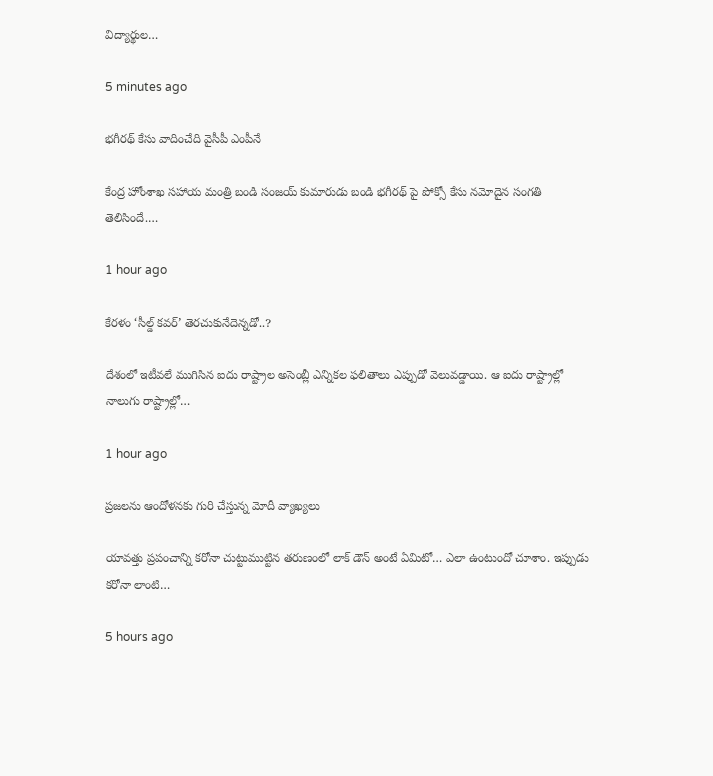విద్యార్థుల…

5 minutes ago

భగీరథ్ కేసు వాదించేది వైసీపీ ఎంపీనే

కేంద్ర హోంశాఖ సహాయ మంత్రి బండి సంజయ్ కుమారుడు బండి భగీరథ్ పై పోక్సో కేసు నమోదైన సంగతి తెలిసిందే.…

1 hour ago

కేరళం ‘సీల్డ్ కవర్’ తెరచుకునేదెన్నడో..?

దేశంలో ఇటీవలే ముగిసిన ఐదు రాష్ట్రాల అసెంబ్లీ ఎన్నికల ఫలితాలు ఎప్పుడో వెలువడ్డాయి. ఆ ఐదు రాష్ట్రాల్లో నాలుగు రాష్ట్రాల్లో…

1 hour ago

ప్రజలను ఆందోళనకు గురి చేస్తున్న మోదీ వ్యాఖ్యలు

యావత్తు ప్రపంచాన్ని కరోనా చుట్టుముట్టిన తరుణంలో లాక్ డౌన్ అంటే ఏమిటో… ఎలా ఉంటుందో చూశాం. ఇప్పుడు కరోనా లాంటి…

5 hours ago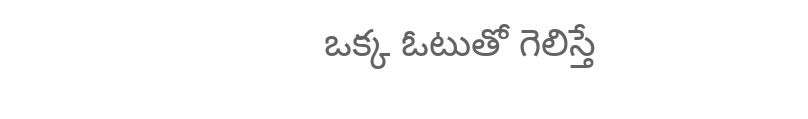ఒక్క ఓటుతో గెలిస్తే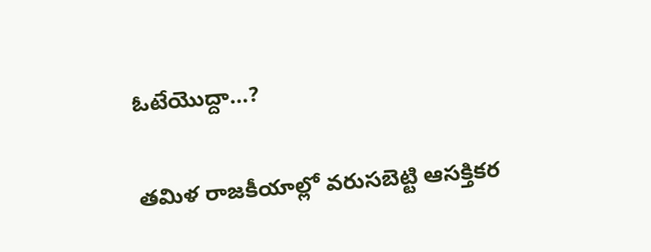ఓటేయొద్దా…?

తమిళ రాజకీయాల్లో వరుసబెట్టి ఆసక్తికర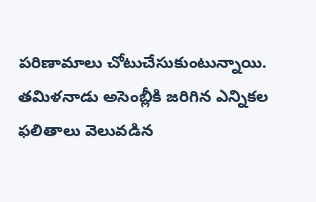పరిణామాలు చోటుచేసుకుంటున్నాయి. తమిళనాడు అసెంబ్లీకి జరిగిన ఎన్నికల ఫలితాలు వెలువడిన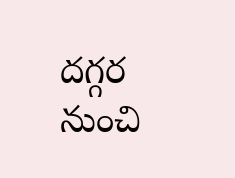దగ్గర నుంచి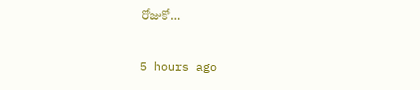రోజుకో…

5 hours ago